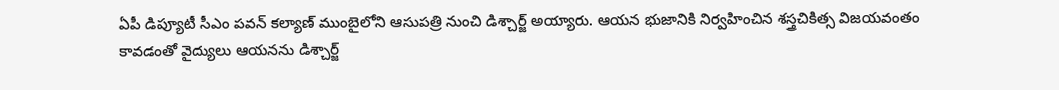ఏపీ డిప్యూటీ సీఎం పవన్ కల్యాణ్ ముంబైలోని ఆసుపత్రి నుంచి డిశ్చార్జ్ అయ్యారు. ఆయన భుజానికి నిర్వహించిన శస్త్రచికిత్స విజయవంతం కావడంతో వైద్యులు ఆయనను డిశ్చార్జ్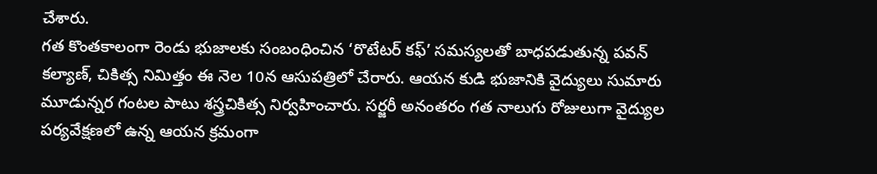చేశారు.
గత కొంతకాలంగా రెండు భుజాలకు సంబంధించిన ‘రొటేటర్ కఫ్’ సమస్యలతో బాధపడుతున్న పవన్ కల్యాణ్, చికిత్స నిమిత్తం ఈ నెల 10న ఆసుపత్రిలో చేరారు. ఆయన కుడి భుజానికి వైద్యులు సుమారు మూడున్నర గంటల పాటు శస్త్రచికిత్స నిర్వహించారు. సర్జరీ అనంతరం గత నాలుగు రోజులుగా వైద్యుల పర్యవేక్షణలో ఉన్న ఆయన క్రమంగా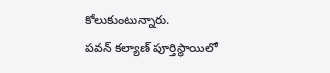కోలుకుంటున్నారు.
పవన్ కల్యాణ్ పూర్తిస్థాయిలో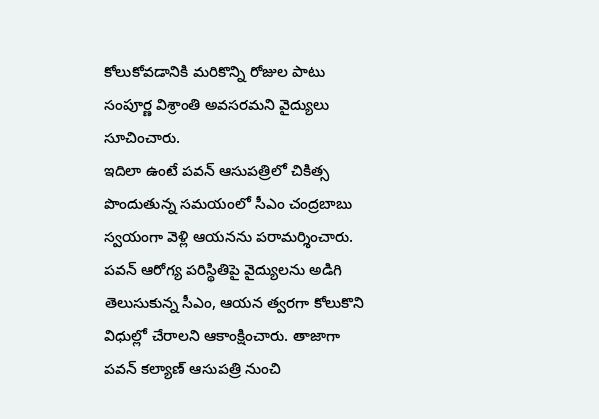కోలుకోవడానికి మరికొన్ని రోజుల పాటు సంపూర్ణ విశ్రాంతి అవసరమని వైద్యులు సూచించారు.
ఇదిలా ఉంటే పవన్ ఆసుపత్రిలో చికిత్స పొందుతున్న సమయంలో సీఎం చంద్రబాబు స్వయంగా వెళ్లి ఆయనను పరామర్శించారు. పవన్ ఆరోగ్య పరిస్థితిపై వైద్యులను అడిగి తెలుసుకున్న సీఎం, ఆయన త్వరగా కోలుకొని విధుల్లో చేరాలని ఆకాంక్షించారు. తాజాగా పవన్ కల్యాణ్ ఆసుపత్రి నుంచి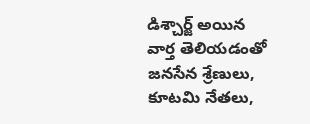డిశ్చార్జ్ అయిన వార్త తెలియడంతో జనసేన శ్రేణులు, కూటమి నేతలు,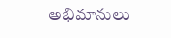అభిమానులు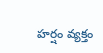హర్షం వ్యక్తం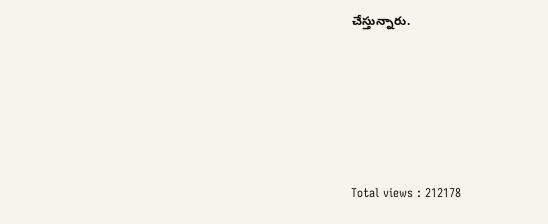చేస్తున్నారు.





Total views : 212178